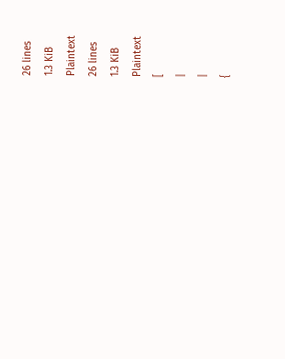26 lines
1.3 KiB
Plaintext
26 lines
1.3 KiB
Plaintext
[
|
|
{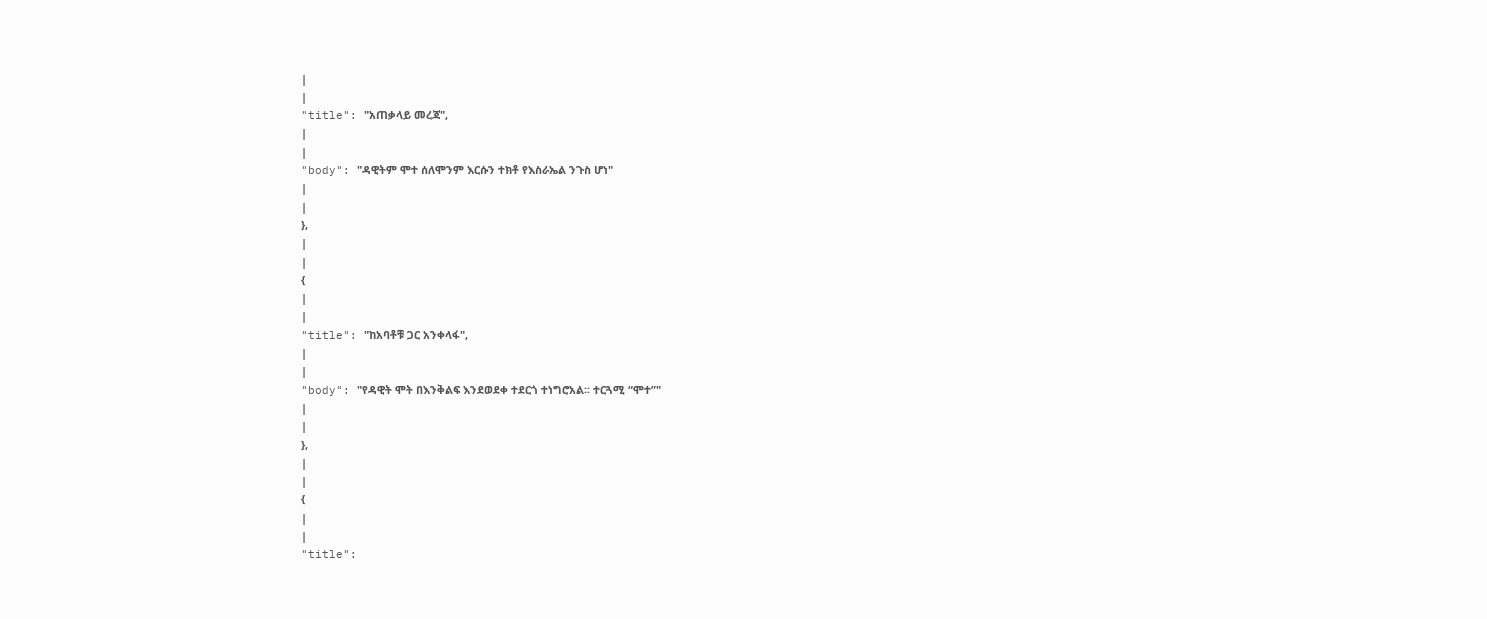|
|
"title": "አጠቃላይ መረጃ",
|
|
"body": "ዳዊትም ሞተ ሰለሞንም እርሱን ተክቶ የእስራኤል ንጉስ ሆነ"
|
|
},
|
|
{
|
|
"title": "ከአባቶቹ ጋር አንቀላፋ",
|
|
"body": "የዳዊት ሞት በእንቅልፍ እንደወደቀ ተደርጎ ተነግሮአል፡፡ ተርጓሚ “ሞተ”"
|
|
},
|
|
{
|
|
"title":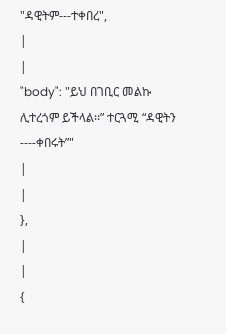"ዳዊትም---ተቀበረ",
|
|
"body": "ይህ በገቢር መልኩ ሊተረጎም ይችላል፡፡” ተርጓሚ “ዳዊትን ----ቀበሩት”"
|
|
},
|
|
{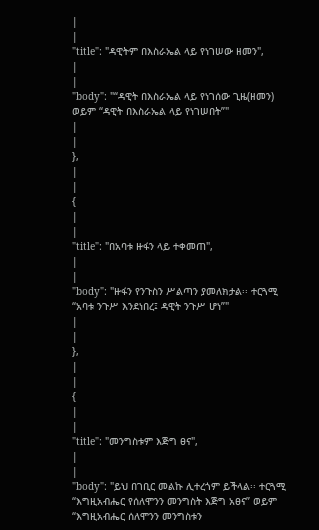|
|
"title": "ዳዊትም በእስራኤል ላይ የነገሠው ዘመን",
|
|
"body": "“ዳዊት በእስራኤል ላይ የነገሰው ጊዜ(ዘመን) ወይም “ዳዊት በእስራኤል ላይ የነገሠበት”"
|
|
},
|
|
{
|
|
"title": "በአባቱ ዙፋን ላይ ተቀመጠ",
|
|
"body": "ዙፋን የንጉስን ሥልጣን ያመለክታል፡፡ ተርጓሚ “አባቱ ንጉሥ እንደነበረ፤ ዳዊት ንጉሥ ሆነ”"
|
|
},
|
|
{
|
|
"title": "መንግስቱም እጅግ ፀና",
|
|
"body": "ይህ በገቢር መልኩ ሊተረጎም ይችላል፡፡ ተርጓሚ “እግዚአብሔር የሰለሞንን መንግስት እጅግ አፀና” ወይም “እግዚአብሔር ሰለሞንን መንግስቱን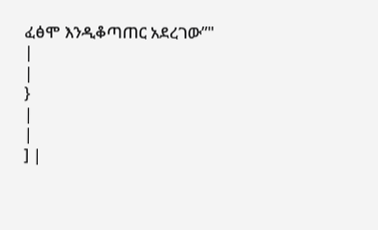ፈፅሞ እንዲቆጣጠር አደረገው”"
|
|
}
|
|
] |